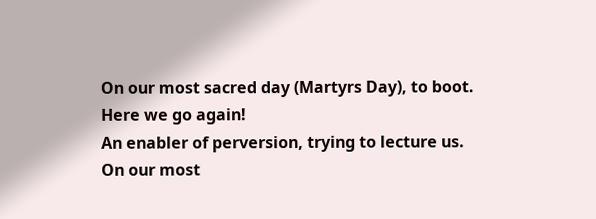On our most sacred day (Martyrs Day), to boot.
Here we go again!
An enabler of perversion, trying to lecture us.
On our most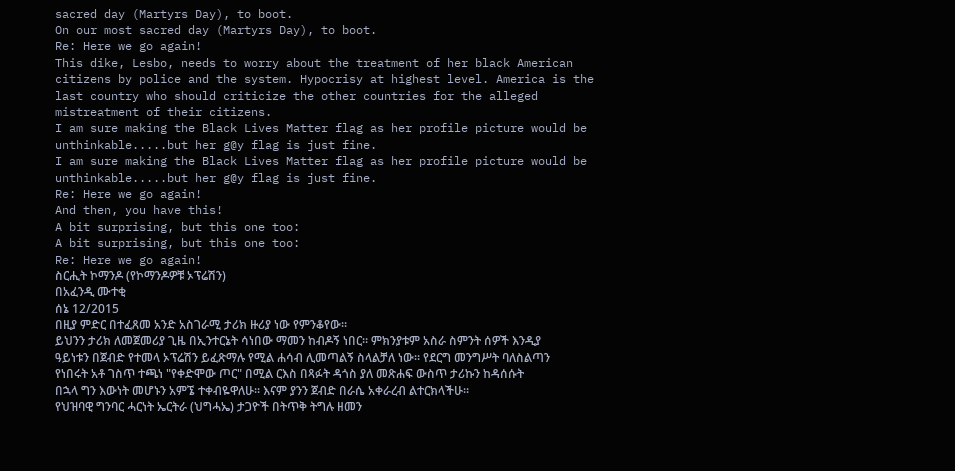sacred day (Martyrs Day), to boot.
On our most sacred day (Martyrs Day), to boot.
Re: Here we go again!
This dike, Lesbo, needs to worry about the treatment of her black American citizens by police and the system. Hypocrisy at highest level. America is the last country who should criticize the other countries for the alleged mistreatment of their citizens.
I am sure making the Black Lives Matter flag as her profile picture would be unthinkable.....but her g@y flag is just fine.
I am sure making the Black Lives Matter flag as her profile picture would be unthinkable.....but her g@y flag is just fine.
Re: Here we go again!
And then, you have this!
A bit surprising, but this one too:
A bit surprising, but this one too:
Re: Here we go again!
ስርሒት ኮማንዶ (የኮማንዶዎቹ ኦፕሬሽን)
በአፈንዲ ሙተቂ
ሰኔ 12/2015
በዚያ ምድር በተፈጸመ አንድ አስገራሚ ታሪክ ዙሪያ ነው የምንቆየው።
ይህንን ታሪክ ለመጀመሪያ ጊዜ በኢንተርኔት ሳነበው ማመን ከብዶኝ ነበር። ምክንያቱም አስራ ስምንት ሰዎች እንዲያ ዓይነቱን በጀብድ የተመላ ኦፕሬሽን ይፈጽማሉ የሚል ሐሳብ ሊመጣልኝ ስላልቻለ ነው። የደርግ መንግሥት ባለስልጣን የነበሩት አቶ ገስጥ ተጫነ "የቀድሞው ጦር" በሚል ርእስ በጻፉት ዳጎስ ያለ መጽሐፍ ውስጥ ታሪኩን ከዳሰሱት በኋላ ግን እውነት መሆኑን አምኜ ተቀብዬዋለሁ። እናም ያንን ጀብድ በራሴ አቀራረብ ልተርክላችሁ።
የህዝባዊ ግንባር ሓርነት ኤርትራ (ህግሓኤ) ታጋዮች በትጥቅ ትግሉ ዘመን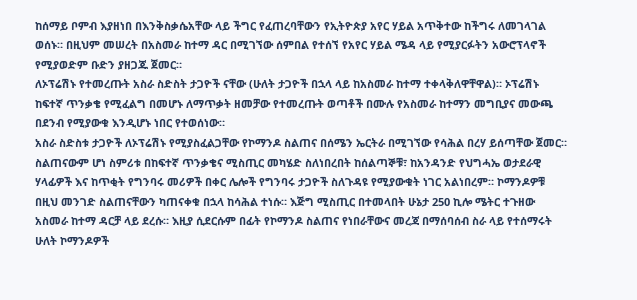ከሰማይ ቦምብ እያዘነበ በእንቅስቃሴአቸው ላይ ችግር የፈጠረባቸውን የኢትዮጵያ አየር ሃይል አጥቅተው ከችግሩ ለመገላገል ወሰኑ። በዚህም መሠረት በአስመራ ከተማ ዳር በሚገኘው ሰምበል የተሰኘ የአየር ሃይል ሜዳ ላይ የሚያርፉትን አውሮፕላኖች የሚያወድም ቡድን ያዘጋጁ ጀመር።
ለኦፕሬሽኑ የተመረጡት አስራ ስድስት ታጋዮች ናቸው (ሁለት ታጋዮች በኋላ ላይ ከአስመራ ከተማ ተቀላቅለዋቸዋል)። ኦፕሬሽኑ ከፍተኛ ጥንቃቄ የሚፈልግ በመሆኑ ለማጥቃት ዘመቻው የተመረጡት ወጣቶች በሙሉ የአስመራ ከተማን መግቢያና መውጫ በደንብ የሚያውቁ እንዲሆኑ ነበር የተወሰነው።
አስራ ስድስቱ ታጋዮች ለኦፕሬሽኑ የሚያስፈልጋቸው የኮማንዶ ስልጠና በሰሜን ኤርትራ በሚገኘው የሳሕል በረሃ ይሰጣቸው ጀመር። ስልጠናውም ሆነ ስምሪቱ በከፍተኛ ጥንቃቄና ሚስጢር መካሄድ ስለነበረበት ከሰልጣኞቹ፣ ከአንዳንድ የህግሓኤ ወታደራዊ ሃላፊዎች እና ከጥቂት የግንባሩ መሪዎች በቀር ሌሎች የግንባሩ ታጋዮች ስለጉዳዩ የሚያውቁት ነገር አልነበረም። ኮማንዶዎቹ በዚህ መንገድ ስልጠናቸውን ካጠናቀቁ በኋላ ከሳሕል ተነሱ። እጅግ ሚስጢር በተመላበት ሁኔታ 250 ኪሎ ሜትር ተጉዘው አስመራ ከተማ ዳርቻ ላይ ደረሱ። እዚያ ሲደርሱም በፊት የኮማንዶ ስልጠና የነበራቸውና መረጃ በማሰባሰብ ስራ ላይ የተሰማሩት ሁለት ኮማንዶዎች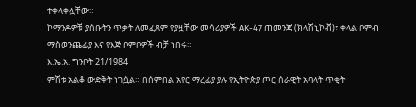ተቀላቀሏቸው።
ኮማንዶዎቹ ያሰቡትን ጥቃት ለመፈጸም የያዟቸው መሳሪያዎች AK-47 ጠመንጃ (ክላሽኒኮቭ)፣ ቀላል ቦምብ ማስወንጨፊያ እና የእጅ ቦምቦዎች ብቻ ነበሩ።
እ.ኤ.አ. ግንቦት 21/1984
ምሽቱ አልቆ ውድቅት ነገሷል። በሰምበል አየር ማረፊያ ያሉ የኢትዮጵያ ጦር ሰራዊት አባላት ጥቂት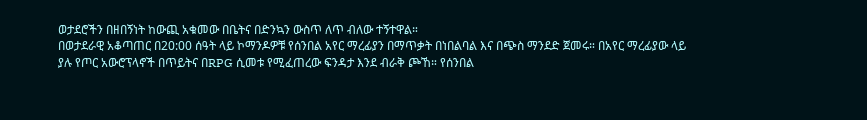ወታደሮችን በዘበኝነት ከውጪ አቁመው በቤትና በድንኳን ውስጥ ለጥ ብለው ተኝተዋል።
በወታደራዊ አቆጣጠር በ20:00 ሰዓት ላይ ኮማንዶዎቹ የሰንበል አየር ማረፊያን በማጥቃት በነበልባል እና በጭስ ማንደድ ጀመሩ። በአየር ማረፊያው ላይ ያሉ የጦር አውሮፕላኖች በጥይትና በRPG ሲመቱ የሚፈጠረው ፍንዳታ እንደ ብራቅ ጮኸ። የሰንበል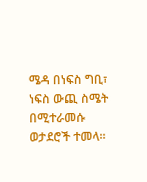ሜዳ በነፍስ ግቢ፣ ነፍስ ውጪ ስሜት በሚተራመሱ ወታደሮች ተመላ።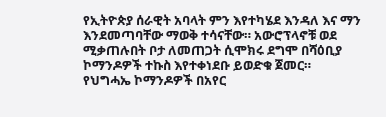የኢትዮጵያ ሰራዊት አባላት ምን እየተካሄደ እንዳለ እና ማን እንደመጣባቸው ማወቅ ተሳናቸው። አውሮፕላኖቹ ወደ ሚቃጠሉበት ቦታ ለመጠጋት ሲሞክሩ ደግሞ በሻዕቢያ ኮማንዶዎች ተኩስ እየተቀነደቡ ይወድቁ ጀመር።
የህግሓኤ ኮማንዶዎች በአየር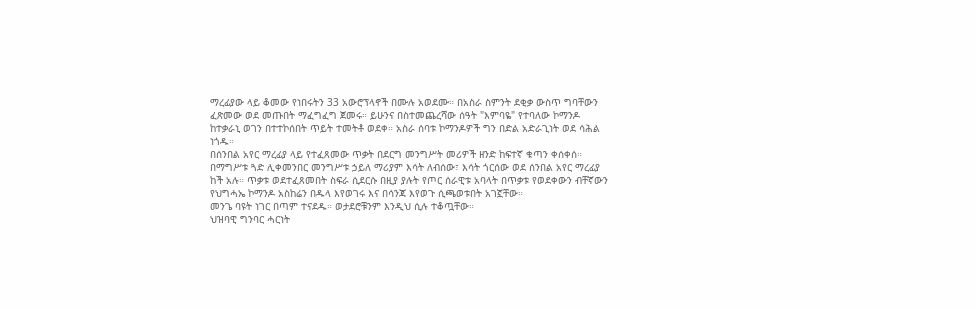ማረፊያው ላይ ቆመው የነበሩትን 33 አውሮፕላኖች በሙሉ አወደሙ። በአስራ ስምንት ደቂቃ ውስጥ ግባቸውን ፈጽመው ወደ መጡበት ማፈግፈግ ጀመሩ። ይሁንና በስተመጨረሻው ሰዓት "እምባዬ" የተባለው ኮማንዶ ከተቃራኒ ወገን በተተኮሰበት ጥይት ተመትቶ ወደቀ። አስራ ሰባቱ ኮማንዶዎች ግን በድል አድራጊነት ወደ ሳሕል ነጎዱ።
በሰንበል አየር ማረፊያ ላይ የተፈጸመው ጥቃት በደርግ መንግሥት መሪዎች ዘንድ ከፍተኛ ቁጣን ቀሰቀሰ። በማግሥቱ ጓድ ሊቀመንበር መንግሥቱ ኃይለ ማሪያም እሳት ለብሰው፣ እሳት ጎርሰው ወደ ሰንበል አየር ማረፊያ ከች አሉ። ጥቃቱ ወደተፈጸመበት ስፍራ ሲደርሱ በዚያ ያሉት የጦር ሰራዊቱ አባላት በጥቃቱ የወደቀውን ብቸኛውን የህግሓኤ ኮማንዶ አስከሬን በዱላ እየወገሩ እና በሳንጃ እየወጉ ሲጫወቱበት አገኟቸው።
መንጌ ባዩት ነገር በጣም ተናደዱ። ወታደሮቹንም እንዲህ ሲሉ ተቆጧቸው።
ህዝባዊ ግንባር ሓርነት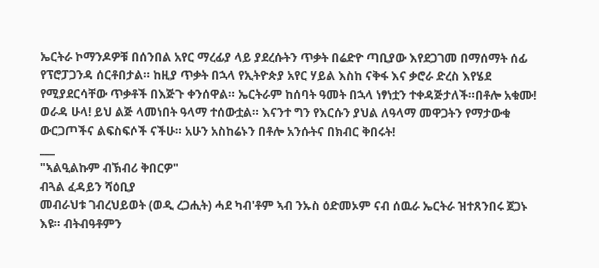ኤርትራ ኮማንዶዎቹ በሰንበል አየር ማረፊያ ላይ ያደረሱትን ጥቃት በሬድዮ ጣቢያው እየደጋገመ በማሰማት ሰፊ የፕሮፓጋንዳ ሰርቶበታል። ከዚያ ጥቃት በኋላ የኢትዮጵያ አየር ሃይል እስከ ናቅፋ እና ቃሮራ ድረስ እየሄደ የሚያደርሳቸው ጥቃቶች በእጅጉ ቀንሰዋል። ኤርትራም ከሰባት ዓመት በኋላ ነፃነቷን ተቀዳጅታለች።በቶሎ አቁሙ! ወራዳ ሁላ! ይህ ልጅ ላመነበት ዓላማ ተሰውቷል። እናንተ ግን የእርሱን ያህል ለዓላማ መዋጋትን የማታውቁ ውርጋጦችና ልፍስፍሶች ናችሁ። አሁን አስከሬኑን በቶሎ አንሱትና በክብር ቅበሩት!
___
"ኣልዒልኩም ብኽብሪ ቅበርዎ"
ብጓል ፈዳይን ሻዕቢያ
መብራህቱ ገብረህይወት (ወዲ ረጋሒት) ሓደ ካብ'ቶም ኣብ ንኡስ ዕድመኦም ናብ ሰዉራ ኤርትራ ዝተጸንበሩ ጀጋኑ እዩ። ብትብዓቶምን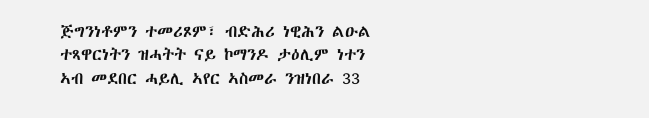ጅግንነቶምን ተመሪጾም፣ ብድሕሪ ነዊሕን ልዑል ተጻዋርነትን ዝሓትት ናይ ኮማንዶ ታዕሊም ነተን ኣብ መደበር ሓይሊ ኣየር ኣስመራ ንዝነበራ 33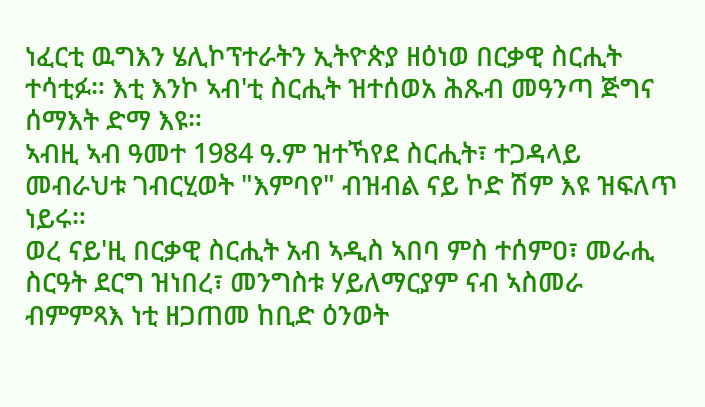ነፈርቲ ዉግእን ሄሊኮፕተራትን ኢትዮጵያ ዘዕነወ በርቃዊ ስርሒት ተሳቲፉ። እቲ እንኮ ኣብ'ቲ ስርሒት ዝተሰወአ ሕጹብ መዓንጣ ጅግና ሰማእት ድማ እዩ።
ኣብዚ ኣብ ዓመተ 1984 ዓ.ም ዝተኻየደ ስርሒት፣ ተጋዳላይ መብራህቱ ገብርሂወት "እምባየ" ብዝብል ናይ ኮድ ሽም እዩ ዝፍለጥ ነይሩ።
ወረ ናይ'ዚ በርቃዊ ስርሒት አብ ኣዲስ ኣበባ ምስ ተሰምዐ፣ መራሒ ስርዓት ደርግ ዝነበረ፣ መንግስቱ ሃይለማርያም ናብ ኣስመራ ብምምጻእ ነቲ ዘጋጠመ ከቢድ ዕንወት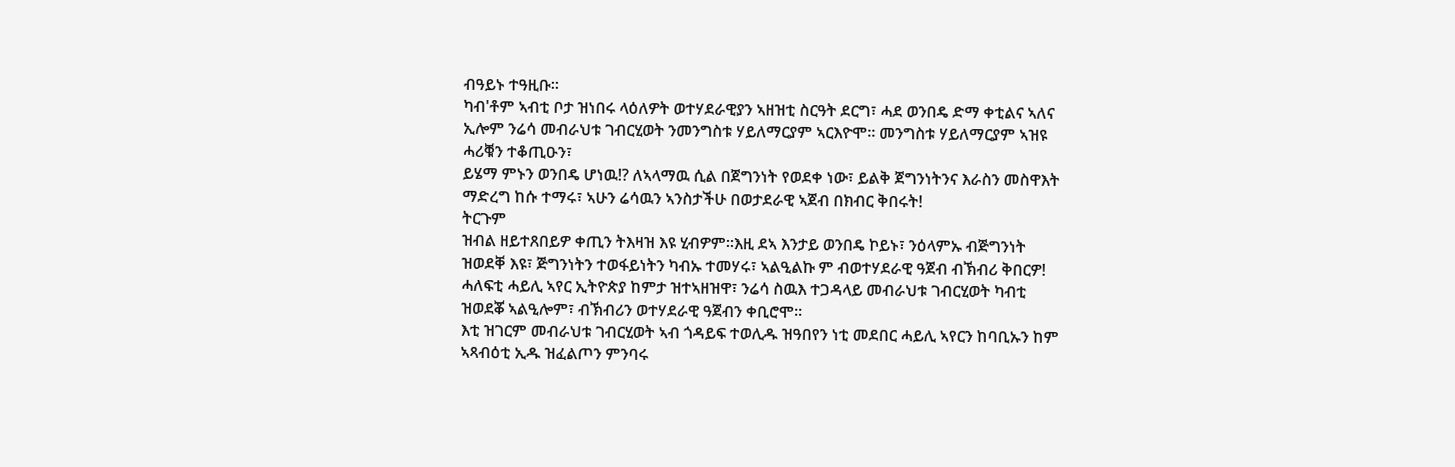ብዓይኑ ተዓዚቡ።
ካብ'ቶም ኣብቲ ቦታ ዝነበሩ ላዕለዎት ወተሃደራዊያን ኣዘዝቲ ስርዓት ደርግ፣ ሓደ ወንበዴ ድማ ቀቲልና ኣለና ኢሎም ንሬሳ መብራህቱ ገብርሂወት ንመንግስቱ ሃይለማርያም ኣርእዮሞ። መንግስቱ ሃይለማርያም ኣዝዩ ሓሪቑን ተቆጢዑን፣
ይሄማ ምኑን ወንበዴ ሆነዉ!? ለኣላማዉ ሲል በጀግንነት የወደቀ ነው፣ ይልቅ ጀግንነትንና እራስን መስዋእት ማድረግ ከሱ ተማሩ፣ ኣሁን ሬሳዉን ኣንስታችሁ በወታደራዊ ኣጀብ በክብር ቅበሩት!
ትርጉም
ዝብል ዘይተጸበይዎ ቀጢን ትእዛዝ እዩ ሂብዎም።እዚ ደኣ እንታይ ወንበዴ ኮይኑ፣ ንዕላምኡ ብጅግንነት ዝወደቐ እዩ፣ ጅግንነትን ተወፋይነትን ካብኡ ተመሃሩ፣ ኣልዒልኩ ም ብወተሃደራዊ ዓጀብ ብኽብሪ ቅበርዎ!
ሓለፍቲ ሓይሊ ኣየር ኢትዮጵያ ከምታ ዝተኣዘዝዋ፣ ንሬሳ ስዉእ ተጋዳላይ መብራህቱ ገብርሂወት ካብቲ ዝወደቖ ኣልዒሎም፣ ብኽብሪን ወተሃደራዊ ዓጀብን ቀቢሮሞ።
እቲ ዝገርም መብራህቱ ገብርሂወት ኣብ ጎዳይፍ ተወሊዱ ዝዓበየን ነቲ መደበር ሓይሊ ኣየርን ከባቢኡን ከም ኣጻብዕቲ ኢዱ ዝፈልጦን ምንባሩ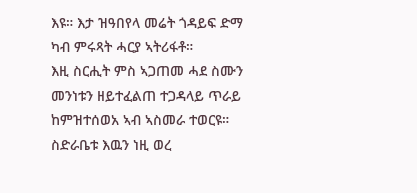እዩ። እታ ዝዓበየላ መሬት ጎዳይፍ ድማ ካብ ምሩጻት ሓርያ ኣትሪፋቶ።
እዚ ስርሒት ምስ ኣጋጠመ ሓደ ስሙን መንነቱን ዘይተፈልጠ ተጋዳላይ ጥራይ ከምዝተሰወአ ኣብ ኣስመራ ተወርዩ። ስድራቤቱ እዉን ነዚ ወረ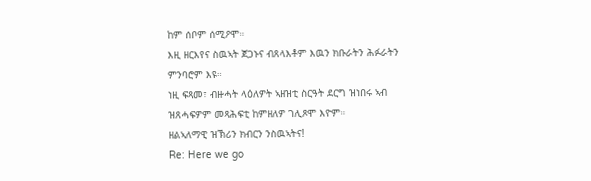ከም ሰቦም ሰሚዖሞ።
እዚ ዘርእየና ስዉኣት ጀጋኑና ብጸላእቶም እዉን ክቡራትን ሕፉራትን ምንባሮም እዩ።
ነዚ ፍጻመ፣ ብዙሓት ላዕለዎት ኣዘዝቲ ስርዓት ደርግ ዝነበሩ ኣብ ዝጸሓፍዎም መጻሕፍቲ ከምዘለዎ ገሊጾሞ እዮም።
ዘልኣለማዊ ዝኽሪን ክብርን ንስዉኣትና!
Re: Here we go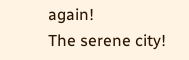again!
The serene city!